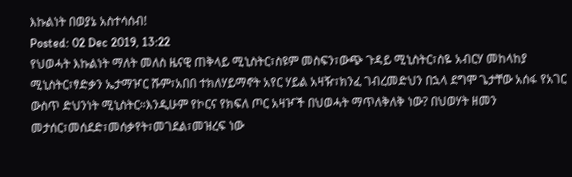እኩልነት በወያኔ አስተሳሰብ!
Posted: 02 Dec 2019, 13:22
የህወሓት እኩልነት ማለት መለስ ዜናዊ ጠቅላይ ሚኒስትር፣ስዩም መስፍን፣ውጭ ጉዳይ ሚኒስትር፣ስዬ አብርሃ መከላከያ ሚኒስትር፣ፃድቃን ኤታማዦር ሹም፣አበበ ተክለሃይማኖት አየር ሃይል አዛዥ፣ክንፈ ገብረመድህን በኋላ ደግሞ ጌታቸው አሰፋ የአገር ውስጥ ድህንነት ሚኒስትር።እንዲሁም የኮርና የክፍለ ጦር አዛዦች በህወሓት ማጥለቅለቅ ነው? በህወሃት ዘመን መታሰር፣መሰደድ፣መሰቃየት፣መገደል፣መዝረፍ ነው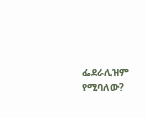ፌደራሊዝም የሚባለው?